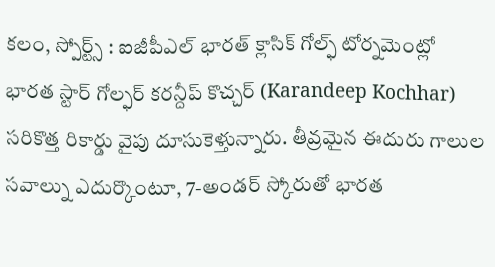కలం, స్పోర్ట్స్ : ఐజీపీఎల్ భారత్ క్లాసిక్ గోల్ఫ్ టోర్నమెంట్లో భారత స్టార్ గోల్ఫర్ కరన్దీప్ కొచ్చర్ (Karandeep Kochhar) సరికొత్త రికార్డు వైపు దూసుకెళ్తున్నారు. తీవ్రమైన ఈదురు గాలుల సవాల్ను ఎదుర్కొంటూ, 7-అండర్ స్కోరుతో భారత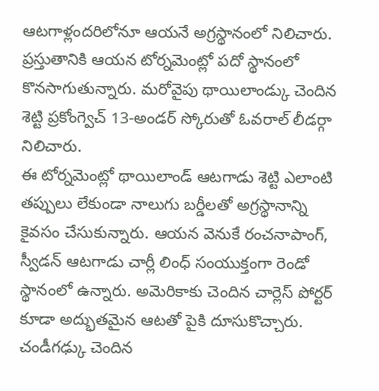ఆటగాళ్లందరిలోనూ ఆయనే అగ్రస్థానంలో నిలిచారు. ప్రస్తుతానికి ఆయన టోర్నమెంట్లో పదో స్థానంలో కొనసాగుతున్నారు. మరోవైపు థాయిలాండ్కు చెందిన శెట్టి ప్రకోంగ్వెచ్ 13-అండర్ స్కోరుతో ఓవరాల్ లీడర్గా నిలిచారు.
ఈ టోర్నమెంట్లో థాయిలాండ్ ఆటగాడు శెట్టి ఎలాంటి తప్పులు లేకుండా నాలుగు బర్డీలతో అగ్రస్థానాన్ని కైవసం చేసుకున్నారు. ఆయన వెనుకే రంచనాపాంగ్, స్వీడన్ ఆటగాడు చార్లీ లింధ్ సంయుక్తంగా రెండో స్థానంలో ఉన్నారు. అమెరికాకు చెందిన చార్లెస్ పోర్టర్ కూడా అద్భుతమైన ఆటతో పైకి దూసుకొచ్చారు. చండీగఢ్కు చెందిన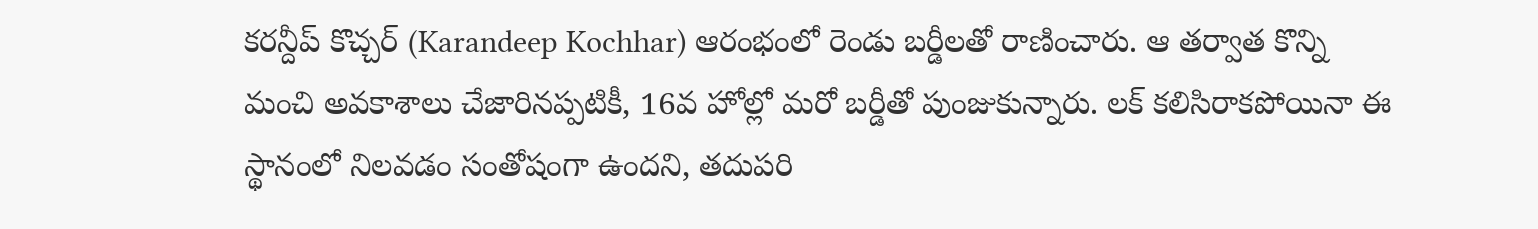కరన్దీప్ కొచ్చర్ (Karandeep Kochhar) ఆరంభంలో రెండు బర్డీలతో రాణించారు. ఆ తర్వాత కొన్ని మంచి అవకాశాలు చేజారినప్పటికీ, 16వ హోల్లో మరో బర్డీతో పుంజుకున్నారు. లక్ కలిసిరాకపోయినా ఈ స్థానంలో నిలవడం సంతోషంగా ఉందని, తదుపరి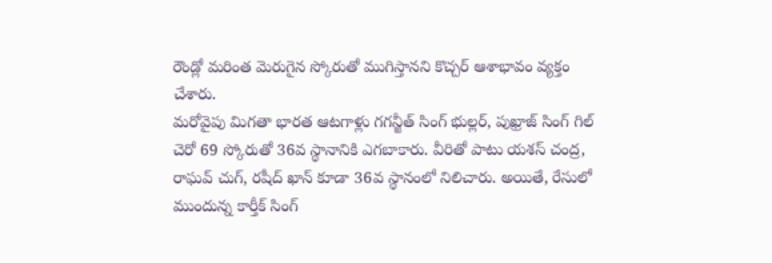రౌండ్లో మరింత మెరుగైన స్కోరుతో ముగిస్తానని కొచ్చర్ ఆశాభావం వ్యక్తం చేశారు.
మరోవైపు మిగతా భారత ఆటగాళ్లు గగన్జీత్ సింగ్ భుల్లర్, పుఖ్రాజ్ సింగ్ గిల్ చెరో 69 స్కోరుతో 36వ స్థానానికి ఎగబాకారు. వీరితో పాటు యశస్ చంద్ర, రాఘవ్ చుగ్, రషీద్ ఖాన్ కూడా 36వ స్థానంలో నిలిచారు. అయితే, రేసులో ముందున్న కార్తీక్ సింగ్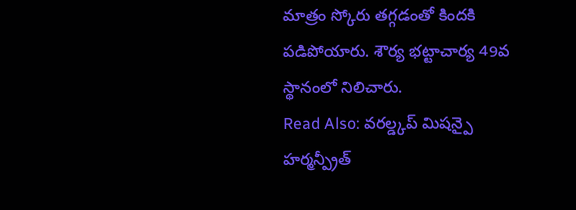మాత్రం స్కోరు తగ్గడంతో కిందకి పడిపోయారు. శౌర్య భట్టాచార్య 49వ స్థానంలో నిలిచారు.
Read Also: వరల్డ్కప్ మిషన్పై హర్మన్ప్రీత్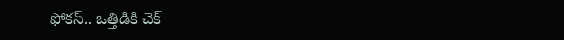ఫోకస్.. ఒత్తిడికి చెక్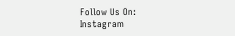Follow Us On: Instagram